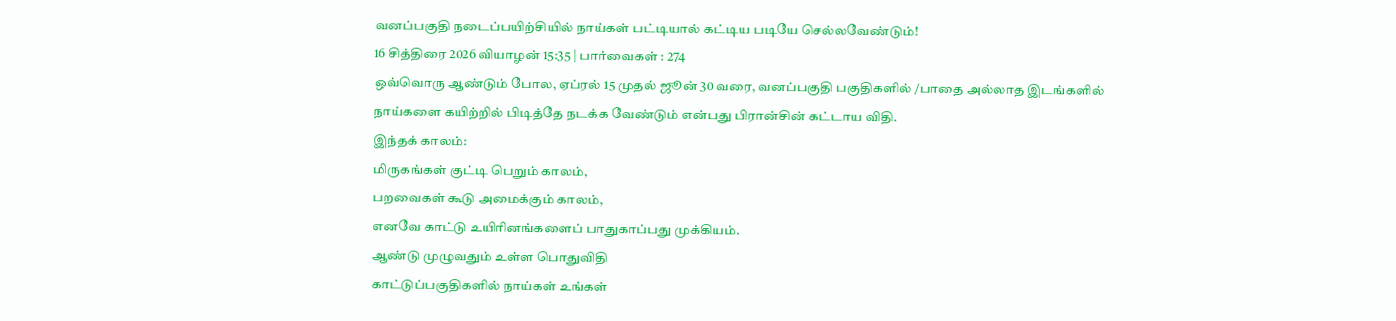வனப்பகுதி நடைப்பயிற்சியில் நாய்கள் பட்டியால் கட்டிய படியே செல்லவேண்டும்!
16 சித்திரை 2026 வியாழன் 15:35 | பார்வைகள் : 274
ஒவ்வொரு ஆண்டும் போல, ஏப்ரல் 15 முதல் ஜூன் 30 வரை, வனப்பகுதி பகுதிகளில் /பாதை அல்லாத இடங்களில் நாய்களை கயிற்றில் பிடித்தே நடக்க வேண்டும் என்பது பிரான்சின் கட்டாய விதி.
இந்தக் காலம்:
மிருகங்கள் குட்டி பெறும் காலம்,
பறவைகள் கூடு அமைக்கும் காலம்,
எனவே காட்டு உயிரினங்களைப் பாதுகாப்பது முக்கியம்.
ஆண்டு முழுவதும் உள்ள பொதுவிதி
காட்டுப்பகுதிகளில் நாய்கள் உங்கள்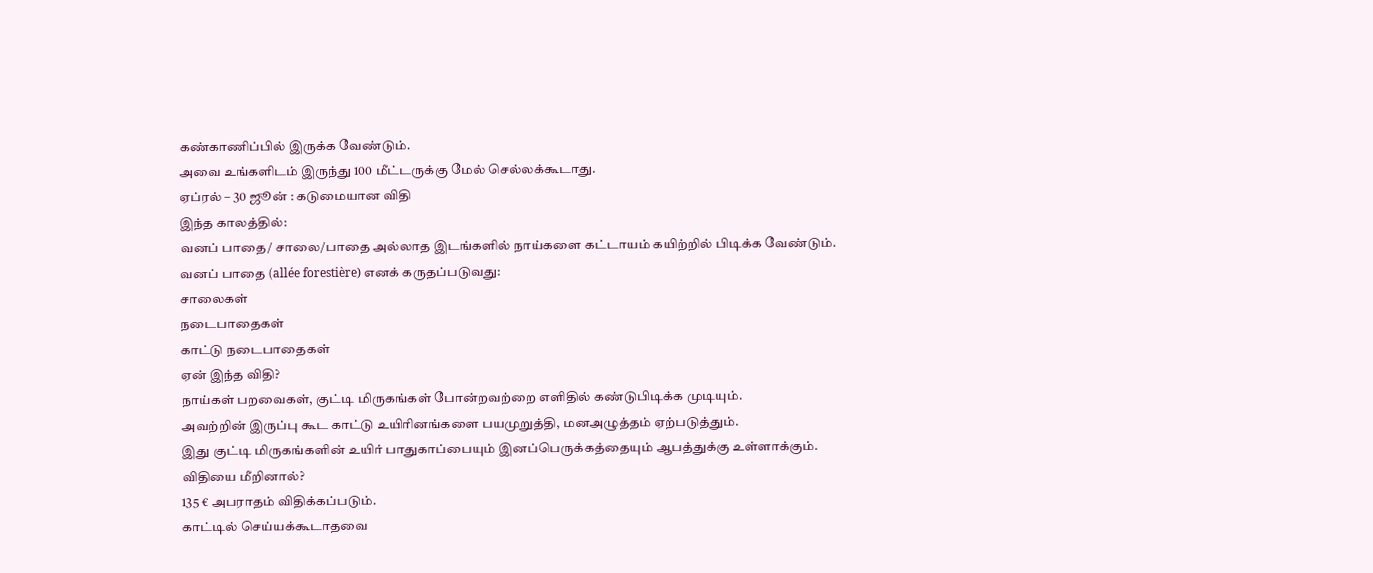கண்காணிப்பில் இருக்க வேண்டும்.
அவை உங்களிடம் இருந்து 100 மீட்டருக்கு மேல் செல்லக்கூடாது.
ஏப்ரல் – 30 ஜூன் : கடுமையான விதி
இந்த காலத்தில்:
வனப் பாதை/ சாலை/பாதை அல்லாத இடங்களில் நாய்களை கட்டாயம் கயிற்றில் பிடிக்க வேண்டும்.
வனப் பாதை (allée forestière) எனக் கருதப்படுவது:
சாலைகள்
நடைபாதைகள்
காட்டு நடைபாதைகள்
ஏன் இந்த விதி?
நாய்கள் பறவைகள், குட்டி மிருகங்கள் போன்றவற்றை எளிதில் கண்டுபிடிக்க முடியும்.
அவற்றின் இருப்பு கூட காட்டு உயிரினங்களை பயமுறுத்தி, மனஅழுத்தம் ஏற்படுத்தும்.
இது குட்டி மிருகங்களின் உயிர் பாதுகாப்பையும் இனப்பெருக்கத்தையும் ஆபத்துக்கு உள்ளாக்கும்.
விதியை மீறினால்?
135 € அபராதம் விதிக்கப்படும்.
காட்டில் செய்யக்கூடாதவை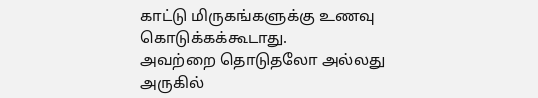காட்டு மிருகங்களுக்கு உணவு கொடுக்கக்கூடாது.
அவற்றை தொடுதலோ அல்லது அருகில்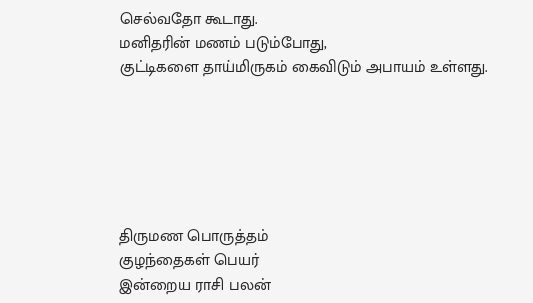செல்வதோ கூடாது.
மனிதரின் மணம் படும்போது,
குட்டிகளை தாய்மிருகம் கைவிடும் அபாயம் உள்ளது.






திருமண பொருத்தம்
குழந்தைகள் பெயர்
இன்றைய ராசி பலன்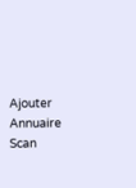Ajouter
Annuaire
Scan